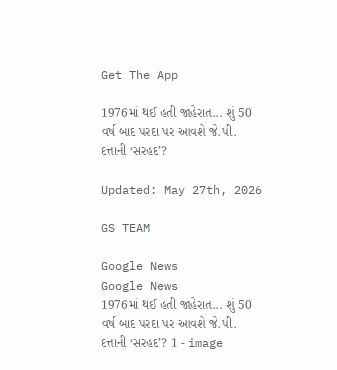Get The App

1976માં થઈ હતી જાહેરાત... શું 50 વર્ષ બાદ પરદા પર આવશે જે.પી. દત્તાની ‘સરહદ’?

Updated: May 27th, 2026

GS TEAM

Google News
Google News
1976માં થઈ હતી જાહેરાત... શું 50 વર્ષ બાદ પરદા પર આવશે જે.પી. દત્તાની ‘સરહદ’? 1 - image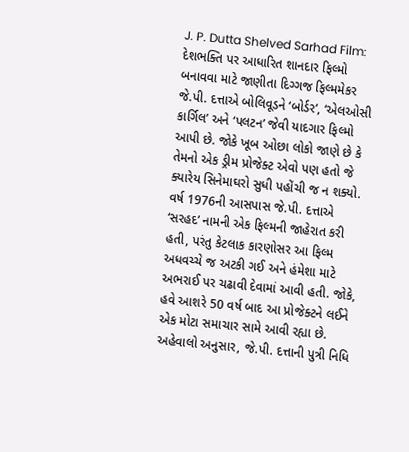J. P. Dutta Shelved Sarhad Film: દેશભક્તિ પર આધારિત શાનદાર ફિલ્મો બનાવવા માટે જાણીતા દિગ્ગજ ફિલ્મમેકર જે.પી. દત્તાએ બોલિવૂડને ‘બોર્ડર’, ‘એલઓસી કાર્ગિલ’ અને ‘પલટન’ જેવી યાદગાર ફિલ્મો આપી છે. જોકે ખૂબ ઓછા લોકો જાણે છે કે તેમનો એક ડ્રીમ પ્રોજેક્ટ એવો પણ હતો જે ક્યારેય સિનેમાઘરો સુધી પહોંચી જ ન શક્યો. વર્ષ 1976ની આસપાસ જે.પી. દત્તાએ ‘સરહદ’ નામની એક ફિલ્મની જાહેરાત કરી હતી, પરંતુ કેટલાક કારણોસર આ ફિલ્મ અધવચ્ચે જ અટકી ગઈ અને હંમેશા માટે અભરાઈ પર ચઢાવી દેવામાં આવી હતી. જોકે, હવે આશરે 50 વર્ષ બાદ આ પ્રોજેક્ટને લઈને એક મોટા સમાચાર સામે આવી રહ્યા છે. અહેવાલો અનુસાર, જે.પી. દત્તાની પુત્રી નિધિ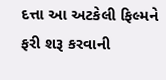દત્તા આ અટકેલી ફિલ્મને ફરી શરૂ કરવાની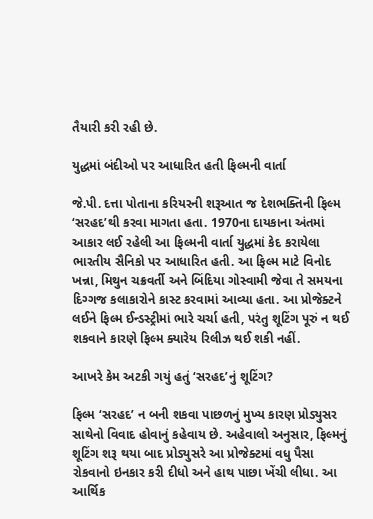તૈયારી કરી રહી છે.

યુદ્ધમાં બંદીઓ પર આધારિત હતી ફિલ્મની વાર્તા

જે.પી. દત્તા પોતાના કરિયરની શરૂઆત જ દેશભક્તિની ફિલ્મ ‘સરહદ’થી કરવા માગતા હતા. 1970ના દાયકાના અંતમાં આકાર લઈ રહેલી આ ફિલ્મની વાર્તા યુદ્ધમાં કેદ કરાયેલા ભારતીય સૈનિકો પર આધારિત હતી. આ ફિલ્મ માટે વિનોદ ખન્ના, મિથુન ચક્રવર્તી અને બિંદિયા ગોસ્વામી જેવા તે સમયના દિગ્ગજ કલાકારોને કાસ્ટ કરવામાં આવ્યા હતા. આ પ્રોજેક્ટને લઈને ફિલ્મ ઈન્ડસ્ટ્રીમાં ભારે ચર્ચા હતી, પરંતુ શૂટિંગ પૂરું ન થઈ શકવાને કારણે ફિલ્મ ક્યારેય રિલીઝ થઈ શકી નહીં.

આખરે કેમ અટકી ગયું હતું ‘સરહદ’નું શૂટિંગ?

ફિલ્મ ‘સરહદ’ ન બની શકવા પાછળનું મુખ્ય કારણ પ્રોડ્યુસર સાથેનો વિવાદ હોવાનું કહેવાય છે. અહેવાલો અનુસાર, ફિલ્મનું શૂટિંગ શરૂ થયા બાદ પ્રોડ્યુસરે આ પ્રોજેક્ટમાં વધુ પૈસા રોકવાનો ઇનકાર કરી દીધો અને હાથ પાછા ખેંચી લીધા. આ આર્થિક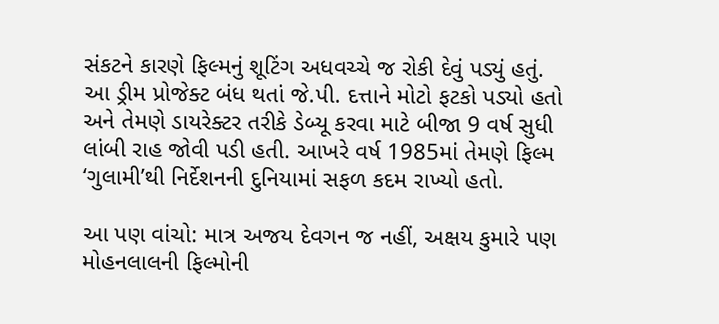સંકટને કારણે ફિલ્મનું શૂટિંગ અધવચ્ચે જ રોકી દેવું પડ્યું હતું. આ ડ્રીમ પ્રોજેક્ટ બંધ થતાં જે.પી. દત્તાને મોટો ફટકો પડ્યો હતો અને તેમણે ડાયરેક્ટર તરીકે ડેબ્યૂ કરવા માટે બીજા 9 વર્ષ સુધી લાંબી રાહ જોવી પડી હતી. આખરે વર્ષ 1985માં તેમણે ફિલ્મ ‘ગુલામી’થી નિર્દેશનની દુનિયામાં સફળ કદમ રાખ્યો હતો.

આ પણ વાંચો: માત્ર અજય દેવગન જ નહીં, અક્ષય કુમારે પણ મોહનલાલની ફિલ્મોની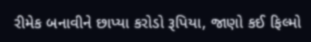રીમેક બનાવીને છાપ્યા કરોડો રૂપિયા, જાણો કઈ ફિલ્મો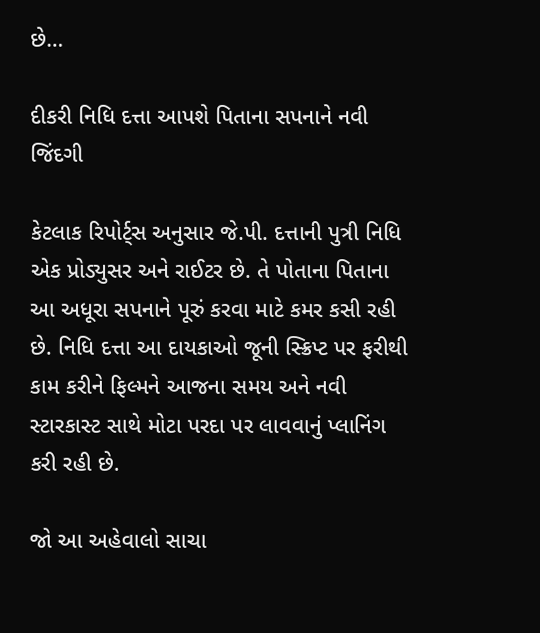છે…

દીકરી નિધિ દત્તા આપશે પિતાના સપનાને નવી જિંદગી

કેટલાક રિપોર્ટ્સ અનુસાર જે.પી. દત્તાની પુત્રી નિધિ એક પ્રોડ્યુસર અને રાઈટર છે. તે પોતાના પિતાના આ અધૂરા સપનાને પૂરું કરવા માટે કમર કસી રહી છે. નિધિ દત્તા આ દાયકાઓ જૂની સ્ક્રિપ્ટ પર ફરીથી કામ કરીને ફિલ્મને આજના સમય અને નવી સ્ટારકાસ્ટ સાથે મોટા પરદા પર લાવવાનું પ્લાનિંગ કરી રહી છે.

જો આ અહેવાલો સાચા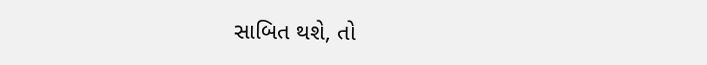સાબિત થશે, તો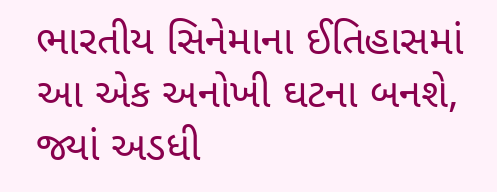ભારતીય સિનેમાના ઈતિહાસમાં આ એક અનોખી ઘટના બનશે, જ્યાં અડધી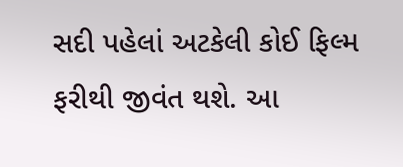સદી પહેલાં અટકેલી કોઈ ફિલ્મ ફરીથી જીવંત થશે. આ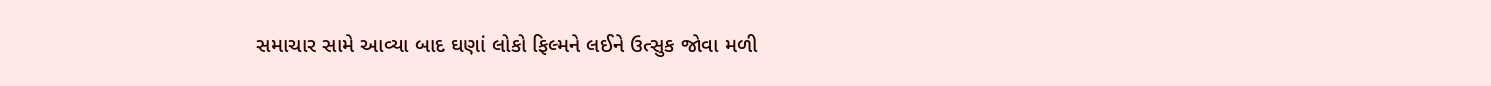સમાચાર સામે આવ્યા બાદ ઘણાં લોકો ફિલ્મને લઈને ઉત્સુક જોવા મળી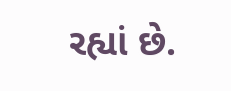રહ્યાં છે.